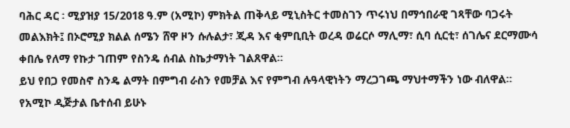ባሕር ዳር ፡ ሚያዝያ 15/2018 ዓ.ም (አሚኮ) ምክትል ጠቅላይ ሚኒስትር ተመስገን ጥሩነህ በማኅበራዊ ገጻቸው ባጋሩት መልእክት፤ በኦሮሚያ ክልል ሰሜን ሸዋ ዞን ሱሉልታ፣ ጂዳ እና ቂምቢቢት ወረዳ ወሬርሶ ማሊማ፣ ሲባ ሲርቲ፣ ሰገሌና ደርማሙሳ ቀበሌ የለማ የኩታ ገጠም የስንዴ ሰብል ስኬታማነት ገልጸዋል።
ይህ የበጋ የመስኖ ስንዴ ልማት በምግብ ራስን የመቻል እና የምግብ ሉዓላዊነትን ማረጋገጫ ማህተማችን ነው ብለዋል።
የአሚኮ ዲጅታል ቤተሰብ ይሁኑ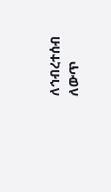ለኅብረተሰብ ለውጥ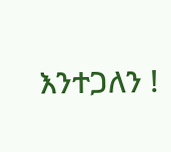እንተጋለን !